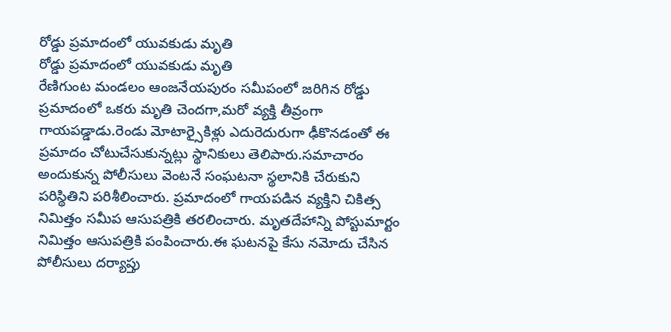రోడ్డు ప్రమాదంలో యువకుడు మృతి
రోడ్డు ప్రమాదంలో యువకుడు మృతి
రేణిగుంట మండలం ఆంజనేయపురం సమీపంలో జరిగిన రోడ్డు ప్రమాదంలో ఒకరు మృతి చెందగా,మరో వ్యక్తి తీవ్రంగా గాయపడ్డాడు.రెండు మోటార్సైకిళ్లు ఎదురెదురుగా ఢీకొనడంతో ఈ ప్రమాదం చోటుచేసుకున్నట్లు స్థానికులు తెలిపారు.సమాచారం అందుకున్న పోలీసులు వెంటనే సంఘటనా స్థలానికి చేరుకుని పరిస్థితిని పరిశీలించారు. ప్రమాదంలో గాయపడిన వ్యక్తిని చికిత్స నిమిత్తం సమీప ఆసుపత్రికి తరలించారు. మృతదేహాన్ని పోస్టుమార్టం నిమిత్తం ఆసుపత్రికి పంపించారు.ఈ ఘటనపై కేసు నమోదు చేసిన పోలీసులు దర్యాప్తు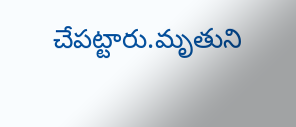చేపట్టారు.మృతుని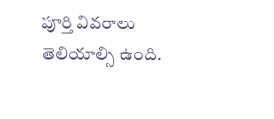పూర్తి వివరాలు తెలియాల్సి ఉంది.